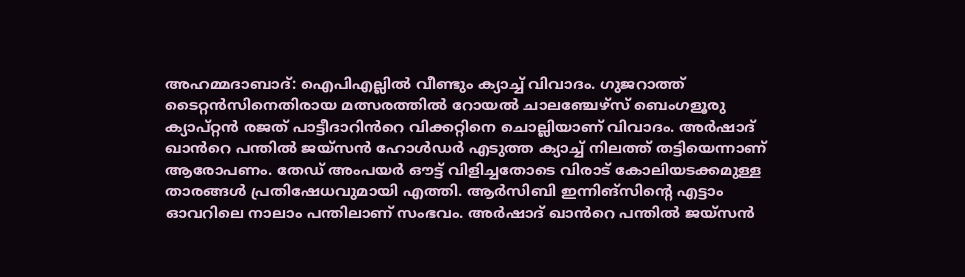അഹമ്മദാബാദ്: ഐപിഎല്ലിൽ വീണ്ടും ക്യാച്ച് വിവാദം. ഗുജറാത്ത് ടൈറ്റൻസിനെതിരായ മത്സരത്തിൽ റോയൽ ചാലഞ്ചേഴ്സ് ബെംഗളൂരു ക്യാപ്റ്റൻ രജത് പാട്ടീദാറിൻറെ വിക്കറ്റിനെ ചൊല്ലിയാണ് വിവാദം. അർഷാദ് ഖാൻറെ പന്തിൽ ജയ്സൻ ഹോൾഡർ എടുത്ത ക്യാച്ച് നിലത്ത് തട്ടിയെന്നാണ് ആരോപണം. തേഡ് അംപയർ ഔട്ട് വിളിച്ചതോടെ വിരാട് കോലിയടക്കമുള്ള താരങ്ങൾ പ്രതിഷേധവുമായി എത്തി. ആർസിബി ഇന്നിങ്സിന്റെ എട്ടാം ഓവറിലെ നാലാം പന്തിലാണ് സംഭവം. അർഷാദ് ഖാൻറെ പന്തിൽ ജയ്സൻ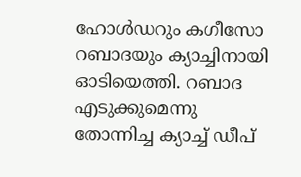ഹോൾഡറും കഗീസോ റബാദയും ക്യാച്ചിനായി ഓടിയെത്തി. റബാദ എടുക്കുമെന്നു തോന്നിച്ച ക്യാച്ച് ഡീപ്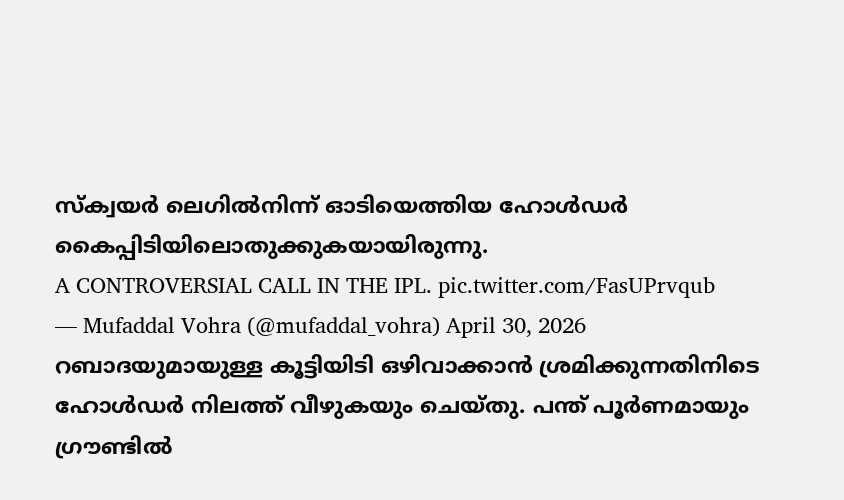സ്ക്വയർ ലെഗിൽനിന്ന് ഓടിയെത്തിയ ഹോൾഡർ കൈപ്പിടിയിലൊതുക്കുകയായിരുന്നു.
A CONTROVERSIAL CALL IN THE IPL. pic.twitter.com/FasUPrvqub
— Mufaddal Vohra (@mufaddal_vohra) April 30, 2026
റബാദയുമായുള്ള കൂട്ടിയിടി ഒഴിവാക്കാൻ ശ്രമിക്കുന്നതിനിടെ ഹോൾഡർ നിലത്ത് വീഴുകയും ചെയ്തു. പന്ത് പൂർണമായും ഗ്രൗണ്ടിൽ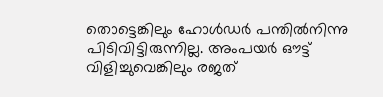തൊട്ടെങ്കിലും ഹോൾഡർ പന്തിൽനിന്നു പിടിവിട്ടിരുന്നില്ല. അംപയർ ഔട്ട് വിളിച്ചുവെങ്കിലും രജത്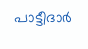പാട്ടീദാർ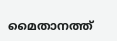മൈതാനത്ത്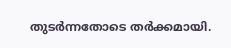തുടർന്നതോടെ തർക്കമായി.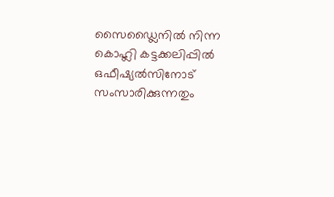സൈഡ്ലൈനിൽ നിന്ന കൊഹ്ലി കട്ടക്കലിപ്പിൽ ഒഫീഷ്യൽസിനോട് സംസാരിക്കുന്നതും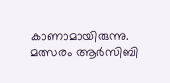കാണാമായിരുന്നു. മത്സരം ആർസിബി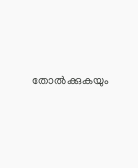തോൽക്കുകയും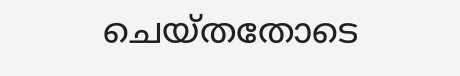ചെയ്തതോടെ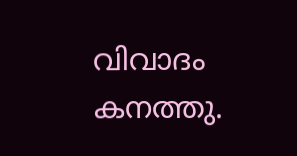വിവാദം കനത്തു.